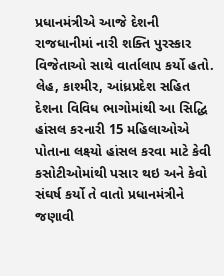પ્રધાનમંત્રીએ આજે દેશની રાજધાનીમાં નારી શક્તિ પુરસ્કાર વિજેતાઓ સાથે વાર્તાલાપ કર્યો હતો. લેહ, કાશ્મીર, આંધ્રપ્રદેશ સહિત દેશના વિવિધ ભાગોમાંથી આ સિદ્ધિ હાંસલ કરનારી 15 મહિલાઓએ પોતાના લક્ષ્યો હાંસલ કરવા માટે કેવી કસોટીઓમાંથી પસાર થઇ અને કેવો સંઘર્ષ કર્યો તે વાતો પ્રધાનમંત્રીને જણાવી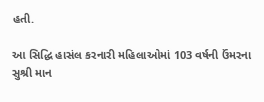હતી.

આ સિદ્ધિ હાસંલ કરનારી મહિલાઓમાં 103 વર્ષની ઉંમરના સુશ્રી માન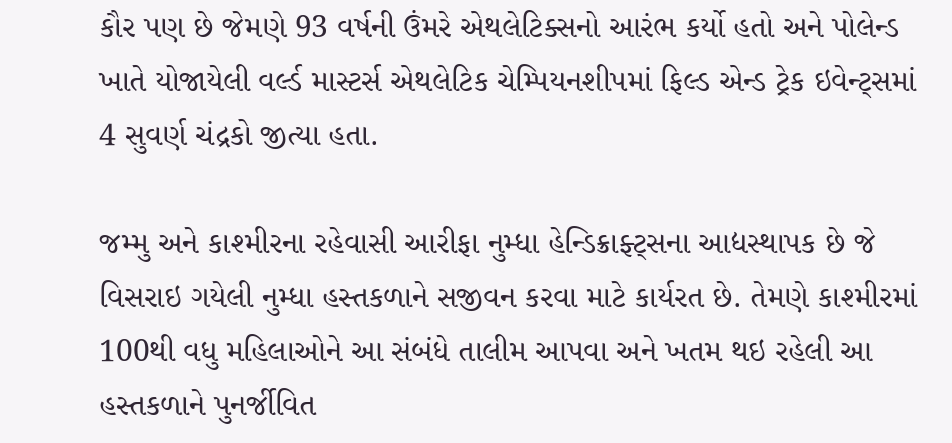કૌર પણ છે જેમણે 93 વર્ષની ઉંમરે એથલેટિક્સનો આરંભ કર્યો હતો અને પોલેન્ડ ખાતે યોજાયેલી વર્લ્ડ માસ્ટર્સ એથલેટિક ચેમ્પિયનશીપમાં ફિલ્ડ એન્ડ ટ્રેક ઇવેન્ટ્સમાં 4 સુવર્ણ ચંદ્રકો જીત્યા હતા.

જમ્મુ અને કાશ્મીરના રહેવાસી આરીફા નુમ્ધા હેન્ડિક્રાફ્ટ્સના આદ્યસ્થાપક છે જે વિસરાઇ ગયેલી નુમ્ધા હસ્તકળાને સજીવન કરવા માટે કાર્યરત છે. તેમણે કાશ્મીરમાં 100થી વધુ મહિલાઓને આ સંબંધે તાલીમ આપવા અને ખતમ થઇ રહેલી આ હસ્તકળાને પુનર્જીવિત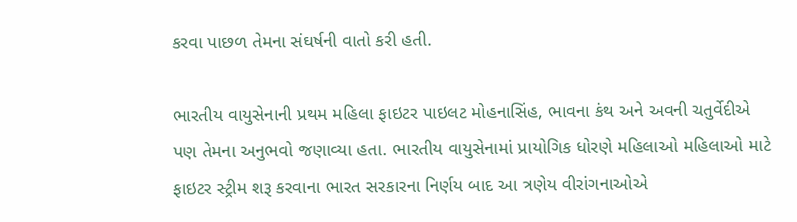કરવા પાછળ તેમના સંઘર્ષની વાતો કરી હતી.

ભારતીય વાયુસેનાની પ્રથમ મહિલા ફાઇટર પાઇલટ મોહનાસિંહ, ભાવના કંથ અને અવની ચતુર્વેદીએ પણ તેમના અનુભવો જણાવ્યા હતા. ભારતીય વાયુસેનામાં પ્રાયોગિક ધોરણે મહિલાઓ મહિલાઓ માટે ફાઇટર સ્ટ્રીમ શરૂ કરવાના ભારત સરકારના નિર્ણય બાદ આ ત્રણેય વીરાંગનાઓએ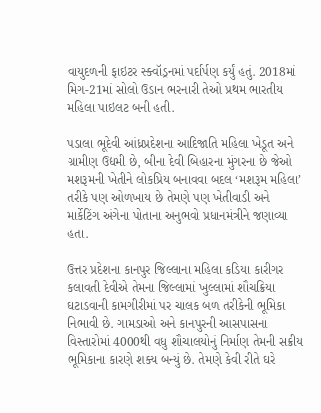વાયુદળની ફાઇટર સ્ક્વૉડ્રનમાં પર્દાર્પણ કર્યું હતું. 2018માં મિગ-21માં સોલો ઉડાન ભરનારી તેઓ પ્રથમ ભારતીય મહિલા પાઇલટ બની હતી.

પડાલા ભૂદેવી આંધ્રપ્રદેશના આદિજાતિ મહિલા ખેડૂત અને ગ્રામીણ ઉદ્યમી છે, બીના દેવી બિહારના મુંગરના છે જેઓ મશરૂમની ખેતીને લોકપ્રિય બનાવવા બદલ ‘મશરૂમ મહિલા’ તરીકે પણ ઓળખાય છે તેમણે પણ ખેતીવાડી અને માર્કેટિંગ અંગેના પોતાના અનુભવો પ્રધાનમંત્રીને જણાવ્યા હતા.

ઉત્તર પ્રદેશના કાનપુર જિલ્લાના મહિલા કડિયા કારીગર કલાવતી દેવીએ તેમના જિલ્લામાં ખુલ્લામાં શૌચક્રિયા ઘટાડવાની કામગીરીમાં પર ચાલક બળ તરીકેની ભૂમિકા નિભાવી છે. ગામડાઓ અને કાનપુરની આસપાસના વિસ્તારોમાં 4000થી વધુ શૌચાલયોનું નિર્માણ તેમની સક્રીય ભૂમિકાના કારણે શક્ય બન્યું છે. તેમણે કેવી રીતે ઘરે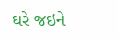ઘરે જઇને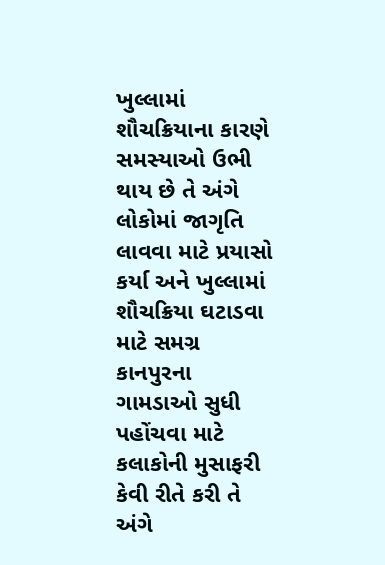ખુલ્લામાં શૌચક્રિયાના કારણે સમસ્યાઓ ઉભી થાય છે તે અંગે લોકોમાં જાગૃતિ લાવવા માટે પ્રયાસો કર્યા અને ખુલ્લામાં શૌચક્રિયા ઘટાડવા માટે સમગ્ર કાનપુરના ગામડાઓ સુધી પહોંચવા માટે કલાકોની મુસાફરી કેવી રીતે કરી તે અંગે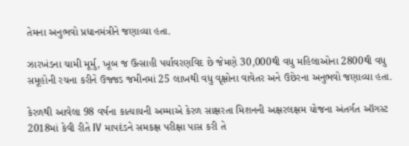તેમના અનુભવો પ્રધાનમંત્રીને જણાવ્યા હતા.

ઝારખંડના ચામી મૂર્મુ, ખૂબ જ ઉત્સાહી પર્યાવરણવિદ છે જેમણે 30,000થી વધુ મહિલાઓના 2800થી વધુ સમૂહોની રચના કરીને ઉજ્જડ જમીનમાં 25 લાખથી વધુ વૃક્ષોના વાવેતર અને ઉછેરના અનુભવો જણાવ્યા હતા.

કેરળથી આવેલા 98 વર્ષના કાત્યાયની અમ્માએ કેરળ સાક્ષરતા મિશનની અક્ષરલક્ષમ યોજના અંતર્ગત ઑગસ્ટ 2018માં કેવી રીતે IV માપદંડને સમકક્ષ પરીક્ષા પાસ કરી તે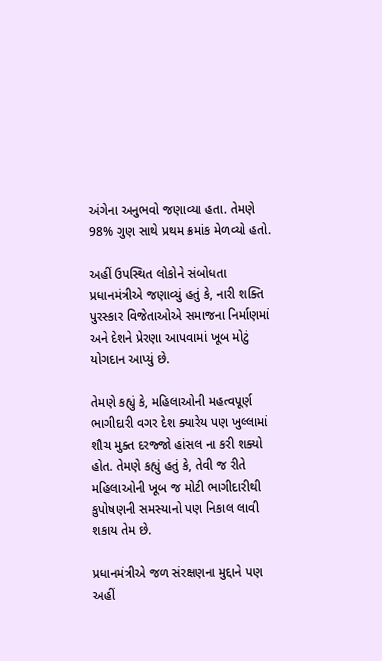અંગેના અનુભવો જણાવ્યા હતા. તેમણે 98% ગુણ સાથે પ્રથમ ક્રમાંક મેળવ્યો હતો.

અહીં ઉપસ્થિત લોકોને સંબોધતા પ્રધાનમંત્રીએ જણાવ્યું હતું કે, નારી શક્તિ પુરસ્કાર વિજેતાઓએ સમાજના નિર્માણમાં અને દેશને પ્રેરણા આપવામાં ખૂબ મોટું યોગદાન આપ્યું છે.

તેમણે કહ્યું કે, મહિલાઓની મહત્વપૂર્ણ ભાગીદારી વગર દેશ ક્યારેય પણ ખુલ્લામાં શૌચ મુક્ત દરજ્જો હાંસલ ના કરી શક્યો હોત. તેમણે કહ્યું હતું કે, તેવી જ રીતે મહિલાઓની ખૂબ જ મોટી ભાગીદારીથી કુપોષણની સમસ્યાનો પણ નિકાલ લાવી શકાય તેમ છે.

પ્રધાનમંત્રીએ જળ સંરક્ષણના મુદ્દાને પણ અહીં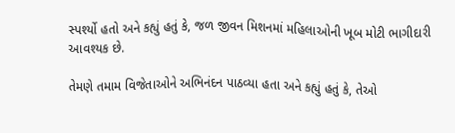સ્પર્શ્યો હતો અને કહ્યું હતું કે, જળ જીવન મિશનમાં મહિલાઓની ખૂબ મોટી ભાગીદારી આવશ્યક છે.

તેમણે તમામ વિજેતાઓને અભિનંદન પાઠવ્યા હતા અને કહ્યું હતું કે, તેઓ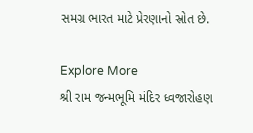સમગ્ર ભારત માટે પ્રેરણાનો સ્રોત છે.

Explore More
શ્રી રામ જન્મભૂમિ મંદિર ધ્વજારોહણ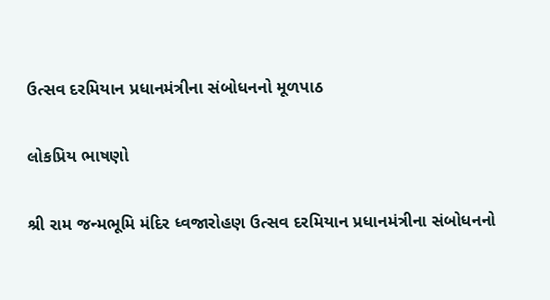ઉત્સવ દરમિયાન પ્રધાનમંત્રીના સંબોધનનો મૂળપાઠ

લોકપ્રિય ભાષણો

શ્રી રામ જન્મભૂમિ મંદિર ધ્વજારોહણ ઉત્સવ દરમિયાન પ્રધાનમંત્રીના સંબોધનનો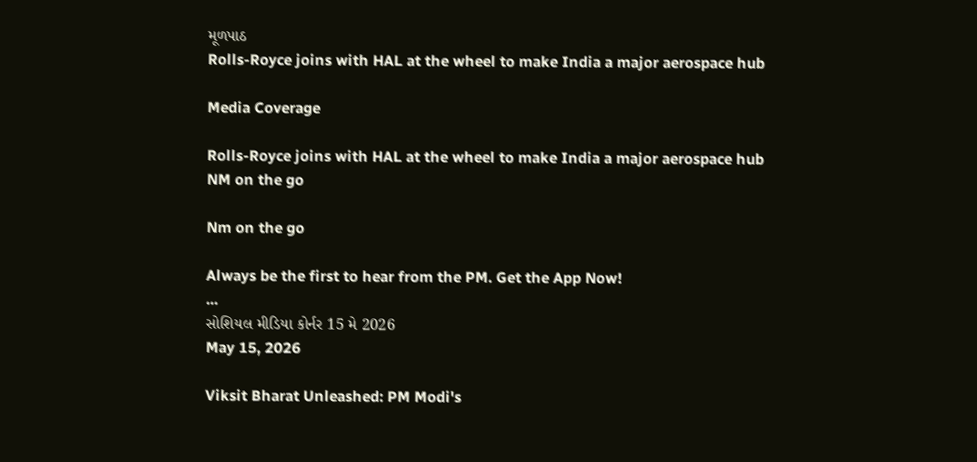મૂળપાઠ
Rolls-Royce joins with HAL at the wheel to make India a major aerospace hub

Media Coverage

Rolls-Royce joins with HAL at the wheel to make India a major aerospace hub
NM on the go

Nm on the go

Always be the first to hear from the PM. Get the App Now!
...
સોશિયલ મીડિયા કોર્નર 15 મે 2026
May 15, 2026

Viksit Bharat Unleashed: PM Modi's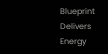Blueprint Delivers Energy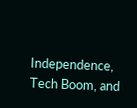Independence, Tech Boom, and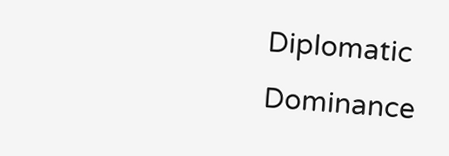Diplomatic Dominance